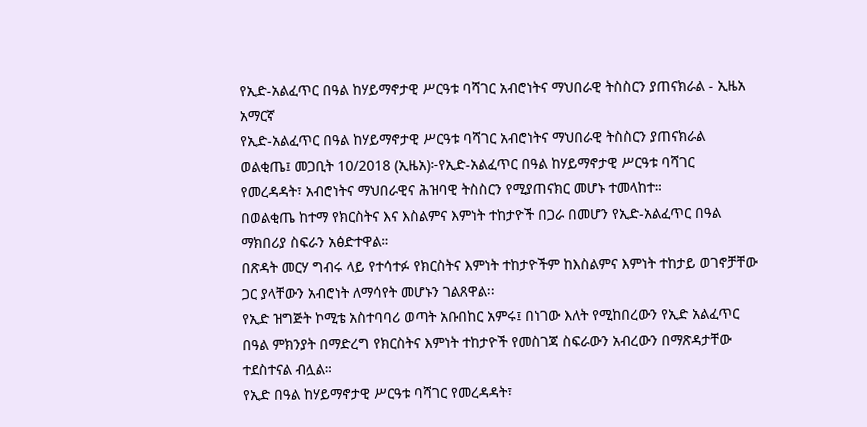የኢድ-አልፈጥር በዓል ከሃይማኖታዊ ሥርዓቱ ባሻገር አብሮነትና ማህበራዊ ትስስርን ያጠናክራል - ኢዜአ አማርኛ
የኢድ-አልፈጥር በዓል ከሃይማኖታዊ ሥርዓቱ ባሻገር አብሮነትና ማህበራዊ ትስስርን ያጠናክራል
ወልቂጤ፤ መጋቢት 10/2018 (ኢዜአ)፦የኢድ-አልፈጥር በዓል ከሃይማኖታዊ ሥርዓቱ ባሻገር የመረዳዳት፣ አብሮነትና ማህበራዊና ሕዝባዊ ትስስርን የሚያጠናክር መሆኑ ተመላከተ።
በወልቂጤ ከተማ የክርስትና እና እስልምና እምነት ተከታዮች በጋራ በመሆን የኢድ-አልፈጥር በዓል ማክበሪያ ስፍራን አፅድተዋል።
በጽዳት መርሃ ግብሩ ላይ የተሳተፉ የክርስትና እምነት ተከታዮችም ከእስልምና እምነት ተከታይ ወገኖቻቸው ጋር ያላቸውን አብሮነት ለማሳየት መሆኑን ገልጸዋል፡፡
የኢድ ዝግጅት ኮሚቴ አስተባባሪ ወጣት አቡበከር አምሩ፤ በነገው እለት የሚከበረውን የኢድ አልፈጥር በዓል ምክንያት በማድረግ የክርስትና እምነት ተከታዮች የመስገጃ ስፍራውን አብረውን በማጽዳታቸው ተደስተናል ብሏል።
የኢድ በዓል ከሃይማኖታዊ ሥርዓቱ ባሻገር የመረዳዳት፣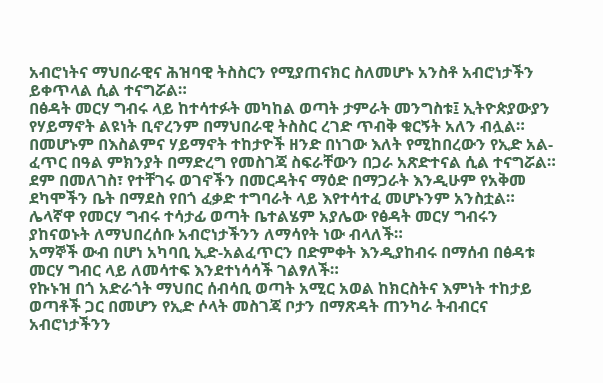አብሮነትና ማህበራዊና ሕዝባዊ ትስስርን የሚያጠናክር ስለመሆኑ አንስቶ አብሮነታችን ይቀጥላል ሲል ተናግሯል።
በፅዳት መርሃ ግብሩ ላይ ከተሳተፉት መካከል ወጣት ታምራት መንግስቱ፤ ኢትዮጵያውያን የሃይማኖት ልዩነት ቢኖረንም በማህበራዊ ትስስር ረገድ ጥብቅ ቁርኝት አለን ብሏል።
በመሆኑም በእስልምና ሃይማኖት ተከታዮች ዘንድ በነገው እለት የሚከበረውን የኢድ አል-ፈጥር በዓል ምክንያት በማድረግ የመስገጃ ስፍራቸውን በጋራ አጽድተናል ሲል ተናግሯል።
ደም በመለገስ፣ የተቸገሩ ወገኖችን በመርዳትና ማዕድ በማጋራት እንዲሁም የአቅመ ደካሞችን ቤት በማደስ የበጎ ፈቃድ ተግባራት ላይ እየተሳተፈ መሆኑንም አንስቷል።
ሌላኛዋ የመርሃ ግብሩ ተሳታፊ ወጣት ቤተልሄም አያሌው የፅዳት መርሃ ግብሩን ያከናወኑት ለማህበረሰቡ አብሮነታችንን ለማሳየት ነው ብላለች።
አማኞች ውብ በሆነ አካባቢ ኢድ-አልፈጥርን በድምቀት እንዲያከብሩ በማሰብ በፅዳቱ መርሃ ግብር ላይ ለመሳተፍ እንደተነሳሳች ገልፃለች።
የኩኑዝ በጎ አድራጎት ማህበር ሰብሳቢ ወጣት አሚር አወል ከክርስትና እምነት ተከታይ ወጣቶች ጋር በመሆን የኢድ ሶላት መስገጃ ቦታን በማጽዳት ጠንካራ ትብብርና አብሮነታችንን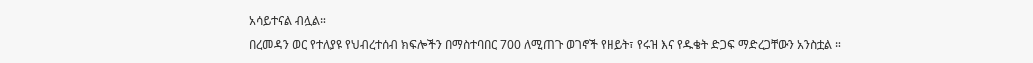አሳይተናል ብሏል።
በረመዳን ወር የተለያዩ የህብረተሰብ ክፍሎችን በማስተባበር 700 ለሚጠጉ ወገኖች የዘይት፣ የሩዝ እና የዱቄት ድጋፍ ማድረጋቸውን አንስቷል ።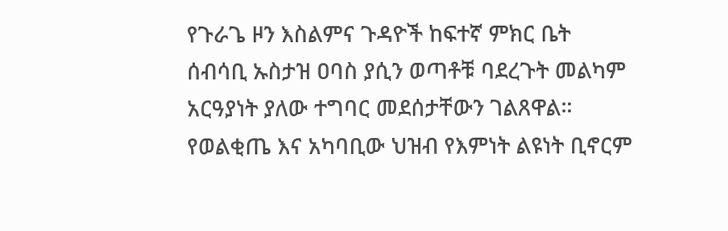የጉራጌ ዞን እስልምና ጉዳዮች ከፍተኛ ምክር ቤት ሰብሳቢ ኡስታዝ ዐባስ ያሲን ወጣቶቹ ባደረጉት መልካም አርዓያነት ያለው ተግባር መደሰታቸውን ገልጸዋል።
የወልቂጤ እና አካባቢው ህዝብ የእምነት ልዩነት ቢኖርም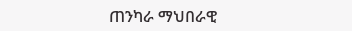ጠንካራ ማህበራዊ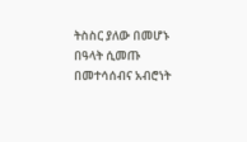ትስስር ያለው በመሆኑ በዓላት ሲመጡ በመተሳሰብና አብሮነት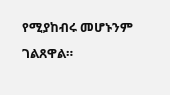የሚያከብሩ መሆኑንም ገልጸዋል።